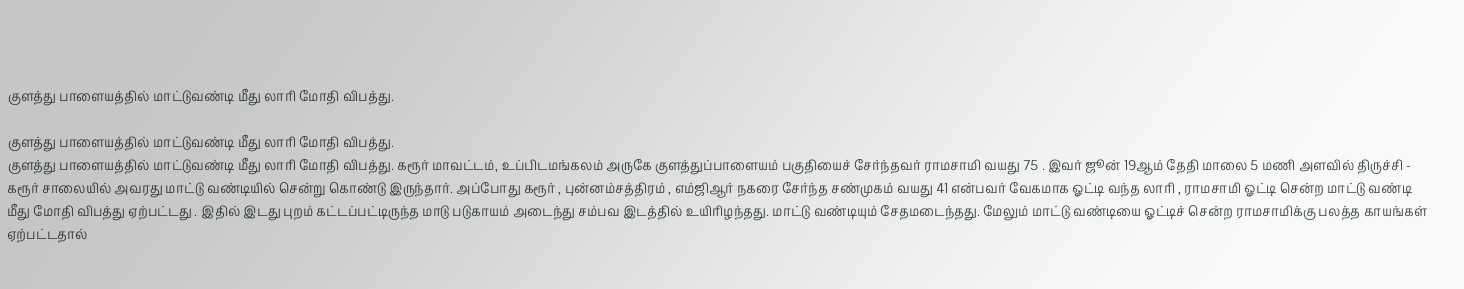குளத்து பாளையத்தில் மாட்டுவண்டி மீது லாரி மோதி விபத்து.

குளத்து பாளையத்தில் மாட்டுவண்டி மீது லாரி மோதி விபத்து.
குளத்து பாளையத்தில் மாட்டுவண்டி மீது லாரி மோதி விபத்து. கரூர் மாவட்டம், உப்பிடமங்கலம் அருகே குளத்துப்பாளையம் பகுதியைச் சேர்ந்தவர் ராமசாமி வயது 75 . இவர் ஜூன் 19ஆம் தேதி மாலை 5 மணி அளவில் திருச்சி - கரூர் சாலையில் அவரது மாட்டு வண்டியில் சென்று கொண்டு இருந்தார். அப்போது கரூர் , புன்னம்சத்திரம் , எம்ஜிஆர் நகரை சேர்ந்த சண்முகம் வயது 41 என்பவர் வேகமாக ஓட்டி வந்த லாரி , ராமசாமி ஓட்டி சென்ற மாட்டு வண்டி மீது மோதி விபத்து ஏற்பட்டது . இதில் இடது புறம் கட்டப்பட்டிருந்த மாடு படுகாயம் அடைந்து சம்பவ இடத்தில் உயிரிழந்தது. மாட்டு வண்டியும் சேதமடைந்தது. மேலும் மாட்டு வண்டியை ஓட்டிச் சென்ற ராமசாமிக்கு பலத்த காயங்கள் ஏற்பட்டதால்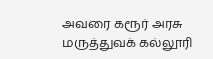அவரை கரூர் அரசு மருத்துவக் கல்லூரி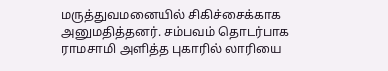மருத்துவமனையில் சிகிச்சைக்காக அனுமதித்தனர். சம்பவம் தொடர்பாக ராமசாமி அளித்த புகாரில் லாரியை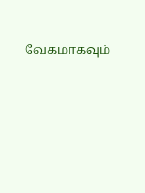வேகமாகவும்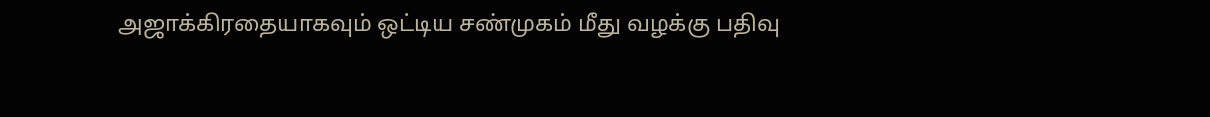அஜாக்கிரதையாகவும் ஒட்டிய சண்முகம் மீது வழக்கு பதிவு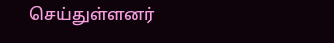செய்துள்ளனர்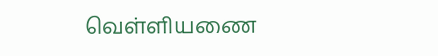வெள்ளியணை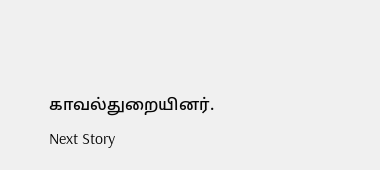காவல்துறையினர்.
Next Story